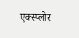एक्स्प्लोर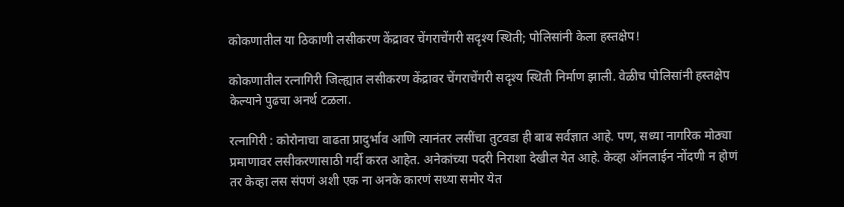कोकणातील या ठिकाणी लसीकरण केंद्रावर चेंगराचेंगरी सदृश्य स्थिती; पोलिसांनी केला हस्तक्षेप!

कोकणातील रत्नागिरी जिल्ह्यात लसीकरण केंद्रावर चेंगराचेंगरी सदृश्य स्थिती निर्माण झाली. वेळीच पोलिसांनी हस्तक्षेप केल्याने पुढचा अनर्थ टळला.

रत्नागिरी : कोरोनाचा वाढता प्रादुर्भाव आणि त्यानंतर लसींचा तुटवडा ही बाब सर्वज्ञात आहे. पण, सध्या नागरिक मोठ्या प्रमाणावर लसीकरणासाठी गर्दी करत आहेत. अनेकांच्या पदरी निराशा देखील येत आहे. केव्हा ऑनलाईन नोंदणी न होणं तर केव्हा लस संपणं अशी एक ना अनके कारणं सध्या समोर येत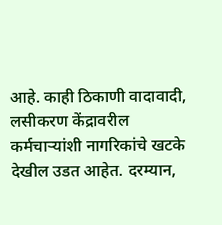आहे. काही ठिकाणी वादावादी, लसीकरण केंद्रावरील कर्मचाऱ्यांशी नागरिकांचे खटके देखील उडत आहेत. दरम्यान,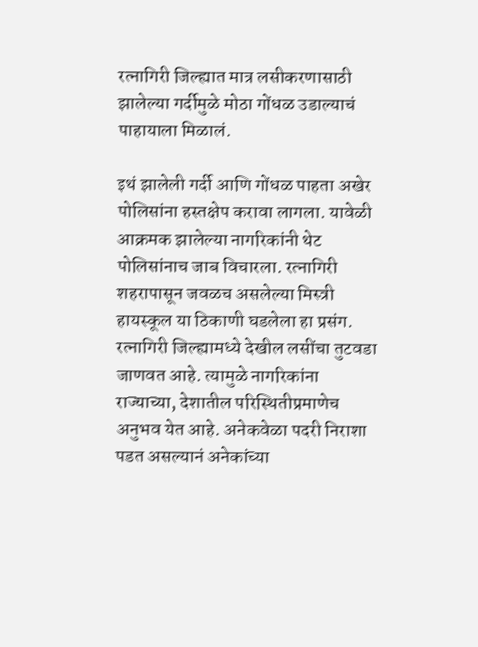रत्नागिरी जिल्ह्यात मात्र लसीकरणासाठी झालेल्या गर्दीमुळे मोठा गोंधळ उडाल्याचं पाहायाला मिळालं.

इथं झालेली गर्दी आणि गोंधळ पाहता अखेर पोलिसांना हस्तक्षेप करावा लागला. यावेळी आक्रमक झालेल्या नागरिकांनी थेट पोलिसांनाच जाब विचारला. रत्नागिरी शहरापासून जवळच असलेल्या मिस्त्री हायस्कूल या ठिकाणी घडलेला हा प्रसंग. रत्नागिरी जिल्ह्यामध्ये देखील लसींचा तुटवडा जाणवत आहे. त्यामुळे नागरिकांना राज्याच्या, देशातील परिस्थितीप्रमाणेच अनुभव येत आहे. अनेकवेळा पदरी निराशा पडत असल्यानं अनेकांच्या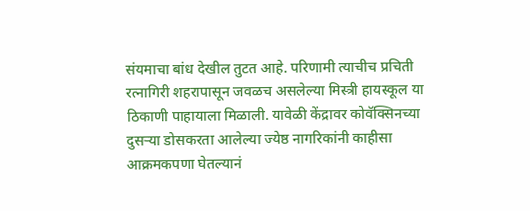संयमाचा बांध देखील तुटत आहे. परिणामी त्याचीच प्रचिती रत्नागिरी शहरापासून जवळच असलेल्या मिस्त्री हायस्कूल या ठिकाणी पाहायाला मिळाली. यावेळी केंद्रावर कोवॅक्सिनच्या दुसऱ्या डोसकरता आलेल्या ज्येष्ठ नागरिकांनी काहीसा आक्रमकपणा घेतल्यानं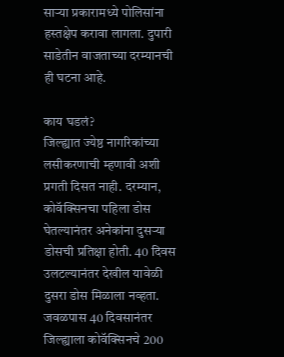साऱ्या प्रकारामध्ये पोलिसांना हस्तक्षेप करावा लागला. दुपारी साडेतीन वाजताच्या दरम्यानची ही घटना आहे.

काय घडलं?
जिल्ह्यात ज्येष्ठ नागरिकांच्या लसीकरणाची म्हणावी अशी प्रगती दिसत नाही. दरम्यान, कोवॅक्सिनचा पहिला डोस घेतल्यानंतर अनेकांना दुसऱ्या डोसची प्रतिक्षा होती. 40 दिवस उलटल्यानंतर देखील यावेळी दुसरा डोस मिळाला नव्हता. जवळपास 40 दिवसानंतर जिल्ह्याला कोवॅक्सिनचे 200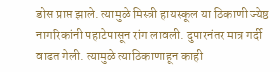डोस प्राप्त झाले. त्यामुळे मिस्त्री हायस्कूल या ठिकाणी ज्येष्ठ नागरिकांनी पहाटेपासून रांग लावली. दुपारनंतर मात्र गर्दी वाढत गेली. त्यामुळे त्याठिकाणाहून काही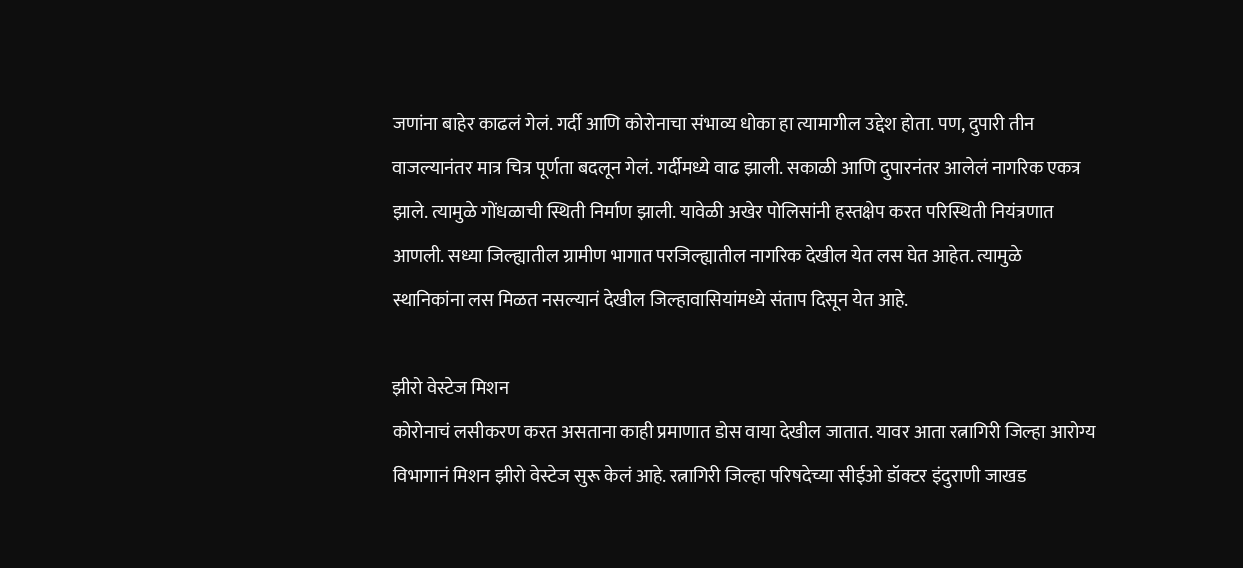जणांना बाहेर काढलं गेलं. गर्दी आणि कोरोनाचा संभाव्य धोका हा त्यामागील उद्देश होता. पण, दुपारी तीन वाजल्यानंतर मात्र चित्र पूर्णता बदलून गेलं. गर्दीमध्ये वाढ झाली. सकाळी आणि दुपारनंतर आलेलं नागरिक एकत्र झाले. त्यामुळे गोंधळाची स्थिती निर्माण झाली. यावेळी अखेर पोलिसांनी हस्तक्षेप करत परिस्थिती नियंत्रणात आणली. सध्या जिल्ह्यातील ग्रामीण भागात परजिल्ह्यातील नागरिक देखील येत लस घेत आहेत. त्यामुळे स्थानिकांना लस मिळत नसल्यानं देखील जिल्हावासियांमध्ये संताप दिसून येत आहे.

झीरो वेस्टेज मिशन
कोरोनाचं लसीकरण करत असताना काही प्रमाणात डोस वाया देखील जातात. यावर आता रत्नागिरी जिल्हा आरोग्य विभागानं मिशन झीरो वेस्टेज सुरू केलं आहे. रत्नागिरी जिल्हा परिषदेच्या सीईओ डॉक्टर इंदुराणी जाखड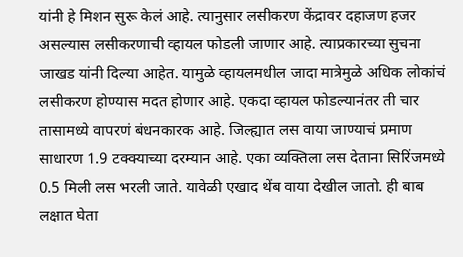यांनी हे मिशन सुरू केलं आहे. त्यानुसार लसीकरण केंद्रावर दहाजण हजर असल्यास लसीकरणाची व्हायल फोडली जाणार आहे. त्याप्रकारच्या सुचना जाखड यांनी दिल्या आहेत. यामुळे व्हायलमधील जादा मात्रेमुळे अधिक लोकांचं लसीकरण होण्यास मदत होणार आहे. एकदा व्हायल फोडल्यानंतर ती चार तासामध्ये वापरणं बंधनकारक आहे. जिल्ह्यात लस वाया जाण्याचं प्रमाण साधारण 1.9 टक्क्याच्या दरम्यान आहे. एका व्यक्तिला लस देताना सिरिंजमध्ये 0.5 मिली लस भरली जाते. यावेळी एखाद थेंब वाया देखील जातो. ही बाब लक्षात घेता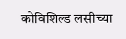कोविशिल्ड लसीच्या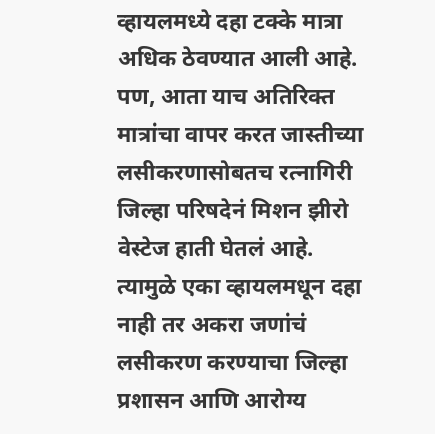व्हायलमध्ये दहा टक्के मात्रा अधिक ठेवण्यात आली आहे. पण, आता याच अतिरिक्त मात्रांचा वापर करत जास्तीच्या लसीकरणासोबतच रत्नागिरी जिल्हा परिषदेनं मिशन झीरो वेस्टेज हाती घेतलं आहे. त्यामुळे एका व्हायलमधून दहा नाही तर अकरा जणांचं लसीकरण करण्याचा जिल्हा प्रशासन आणि आरोग्य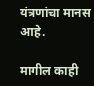यंत्रणांचा मानस आहे.

मागील काही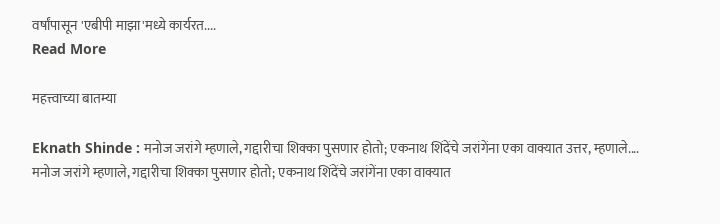वर्षांपासून 'एबीपी माझा'मध्ये कार्यरत....
Read More

महत्त्वाच्या बातम्या

Eknath Shinde : मनोज जरांगे म्हणाले, गद्दारीचा शिक्का पुसणार होतो; एकनाथ शिंदेंचे जरांगेंना एका वाक्यात उत्तर, म्हणाले....
मनोज जरांगे म्हणाले, गद्दारीचा शिक्का पुसणार होतो; एकनाथ शिंदेंचे जरांगेंना एका वाक्यात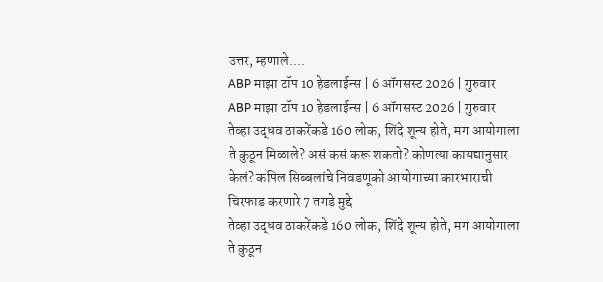उत्तर, म्हणाले....
ABP माझा टॉप 10 हेडलाईन्स | 6 ऑगसस्ट 2026 | गुरुवार
ABP माझा टॉप 10 हेडलाईन्स | 6 ऑगसस्ट 2026 | गुरुवार
तेव्हा उद्धव ठाकरेंकडे 160 लोक, शिंदे शून्य होते, मग आयोगाला ते कुठून मिळाले? असं कसं करू शकतो? कोणत्या कायद्यानुसार केलं? कपिल सिब्बलांचे निवडणूको आयोगाच्या कारभाराची चिरफाड करणारे 7 तगडे मुद्दे
तेव्हा उद्धव ठाकरेंकडे 160 लोक, शिंदे शून्य होते, मग आयोगाला ते कुठून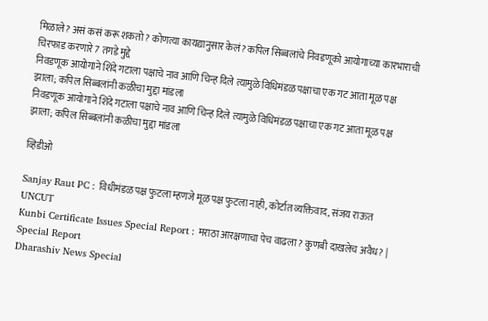मिळाले? असं कसं करू शकतो? कोणत्या कायद्यानुसार केलं? कपिल सिब्बलांचे निवडणूको आयोगाच्या कारभाराची चिरफाड करणारे 7 तगडे मुद्दे
निवडणूक आयोगाने शिंदे गटाला पक्षाचे नाव आणि चिन्ह दिले त्यामुळे विधिमंडळ पक्षाचा एक गट आता मूळ पक्ष झाला; कपिल सिब्बलांनी कळीचा मुद्दा मांडला
निवडणूक आयोगाने शिंदे गटाला पक्षाचे नाव आणि चिन्ह दिले त्यामुळे विधिमंडळ पक्षाचा एक गट आता मूळ पक्ष झाला; कपिल सिब्बलांनी कळीचा मुद्दा मांडला

व्हिडीओ

Sanjay Raut PC : विधीमंडळ पक्ष फुटला म्हणजे मूळ पक्ष फुटला नाही, कोर्टात व्यक्तिवाद, संजय राऊत UNCUT
Kunbi Certificate Issues Special Report : मराठा आरक्षणाचा पेच वाढला? कुणबी दाखलेच अवैध? | Special Report
Dharashiv News Special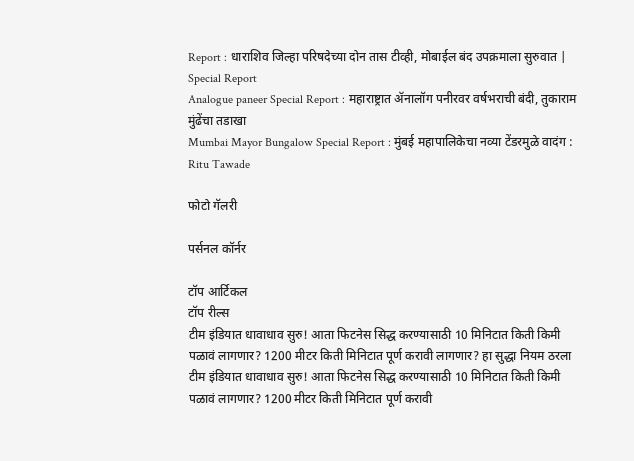Report : धाराशिव जिल्हा परिषदेच्या दोन तास टीव्ही, मोबाईल बंद उपक्रमाला सुरुवात | Special Report
Analogue paneer Special Report : महाराष्ट्रात ॲनालॉग पनीरवर वर्षभराची बंदी, तुकाराम मुंढेंचा तडाखा
Mumbai Mayor Bungalow Special Report : मुंबई महापालिकेचा नव्या टेंडरमुळे वादंग : Ritu Tawade

फोटो गॅलरी

पर्सनल कॉर्नर

टॉप आर्टिकल
टॉप रील्स
टीम इंडियात धावाधाव सुरु! आता फिटनेस सिद्ध करण्यासाठी 10 मिनिटात किती किमी पळावं लागणार? 1200 मीटर किती मिनिटात पूर्ण करावी लागणार? हा सुद्धा नियम ठरला
टीम इंडियात धावाधाव सुरु! आता फिटनेस सिद्ध करण्यासाठी 10 मिनिटात किती किमी पळावं लागणार? 1200 मीटर किती मिनिटात पूर्ण करावी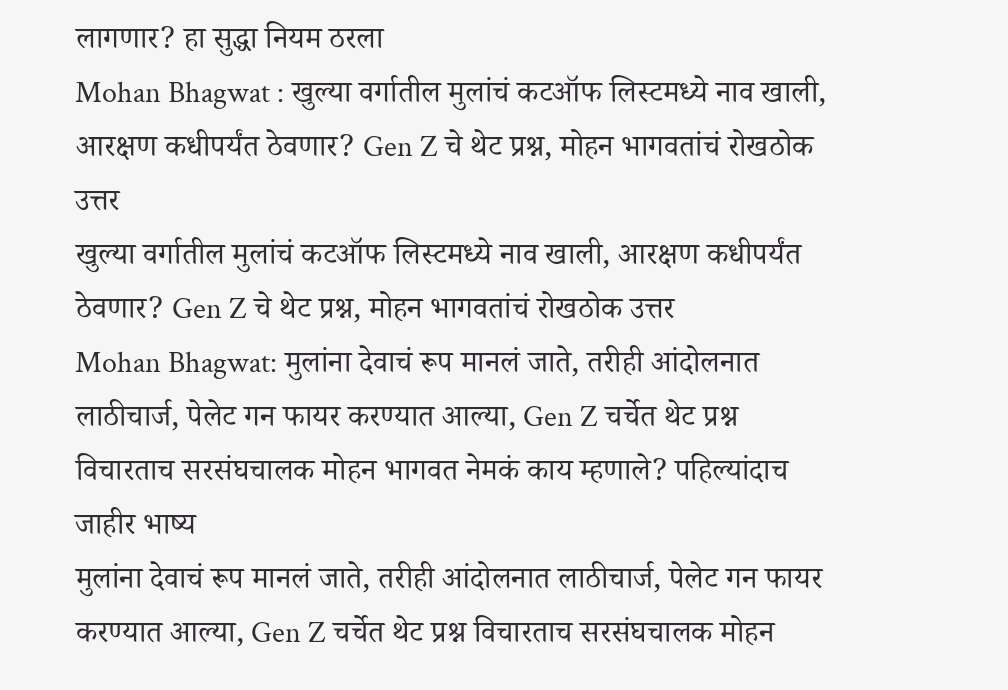लागणार? हा सुद्धा नियम ठरला
Mohan Bhagwat : खुल्या वर्गातील मुलांचं कटऑफ लिस्टमध्ये नाव खाली, आरक्षण कधीपर्यंत ठेवणार? Gen Z चे थेट प्रश्न, मोहन भागवतांचं रोखठोक उत्तर
खुल्या वर्गातील मुलांचं कटऑफ लिस्टमध्ये नाव खाली, आरक्षण कधीपर्यंत ठेवणार? Gen Z चे थेट प्रश्न, मोहन भागवतांचं रोखठोक उत्तर
Mohan Bhagwat: मुलांना देवाचं रूप मानलं जाते, तरीही आंदोलनात लाठीचार्ज, पेलेट गन फायर करण्यात आल्या, Gen Z चर्चेत थेट प्रश्न विचारताच सरसंघचालक मोहन भागवत नेमकं काय म्हणाले? पहिल्यांदाच जाहीर भाष्य
मुलांना देवाचं रूप मानलं जाते, तरीही आंदोलनात लाठीचार्ज, पेलेट गन फायर करण्यात आल्या, Gen Z चर्चेत थेट प्रश्न विचारताच सरसंघचालक मोहन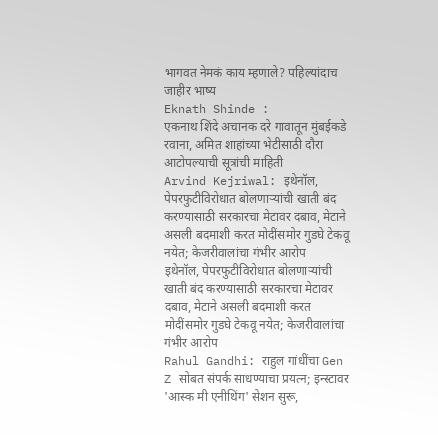भागवत नेमकं काय म्हणाले? पहिल्यांदाच जाहीर भाष्य
Eknath Shinde :
एकनाथ शिंदे अचानक दरे गावातून मुंबईकडे रवाना, अमित शाहांच्या भेटीसाठी दौरा आटोपल्याची सूत्रांची माहिती
Arvind Kejriwal: इथेनॉल, पेपरफुटीविरोधात बोलणाऱ्यांची खाती बंद करण्यासाठी सरकारचा मेटावर दबाव, मेटाने असली बदमाशी करत मोदींसमोर गुडघे टेकवू नयेत; केजरीवालांचा गंभीर आरोप
इथेनॉल, पेपरफुटीविरोधात बोलणाऱ्यांची खाती बंद करण्यासाठी सरकारचा मेटावर दबाव, मेटाने असली बदमाशी करत मोदींसमोर गुडघे टेकवू नयेत; केजरीवालांचा गंभीर आरोप
Rahul Gandhi: राहुल गांधींचा Gen Z सोबत संपर्क साधण्याचा प्रयत्न; इन्स्टावर 'आस्क मी एनीथिंग' सेशन सुरू,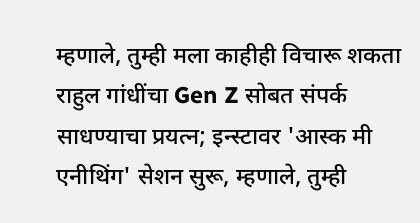म्हणाले, तुम्ही मला काहीही विचारू शकता
राहुल गांधींचा Gen Z सोबत संपर्क साधण्याचा प्रयत्न; इन्स्टावर 'आस्क मी एनीथिंग' सेशन सुरू, म्हणाले, तुम्ही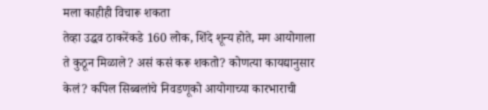मला काहीही विचारू शकता
तेव्हा उद्धव ठाकरेंकडे 160 लोक, शिंदे शून्य होते, मग आयोगाला ते कुठून मिळाले? असं कसं करू शकतो? कोणत्या कायद्यानुसार केलं? कपिल सिब्बलांचे निवडणूको आयोगाच्या कारभाराची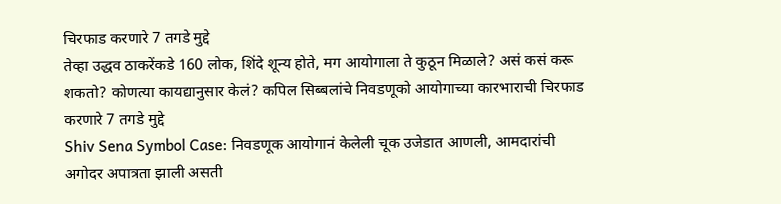चिरफाड करणारे 7 तगडे मुद्दे
तेव्हा उद्धव ठाकरेंकडे 160 लोक, शिंदे शून्य होते, मग आयोगाला ते कुठून मिळाले? असं कसं करू शकतो? कोणत्या कायद्यानुसार केलं? कपिल सिब्बलांचे निवडणूको आयोगाच्या कारभाराची चिरफाड करणारे 7 तगडे मुद्दे
Shiv Sena Symbol Case: निवडणूक आयोगानं केलेली चूक उजेडात आणली, आमदारांची अगोदर अपात्रता झाली असती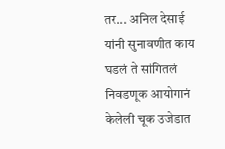तर... अनिल देसाई यांनी सुनावणीत काय घडलं ते सांगितलं
निवडणूक आयोगानं केलेली चूक उजेडात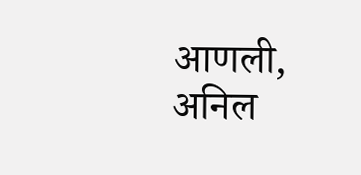आणली, अनिल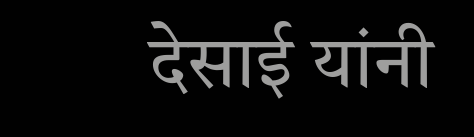देसाई यांनी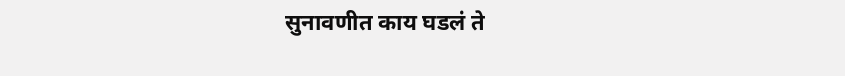सुनावणीत काय घडलं ते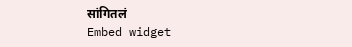सांगितलं
Embed widget